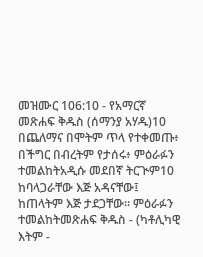መዝሙር 106:10 - የአማርኛ መጽሐፍ ቅዱስ (ሰማንያ አሃዱ)10 በጨለማና በሞትም ጥላ የተቀመጡ፥ በችግር በብረትም የታሰሩ፥ ምዕራፉን ተመልከትአዲሱ መደበኛ ትርጒም10 ከባላጋራቸው እጅ አዳናቸው፤ ከጠላትም እጅ ታደጋቸው። ምዕራፉን ተመልከትመጽሐፍ ቅዱስ - (ካቶሊካዊ እትም -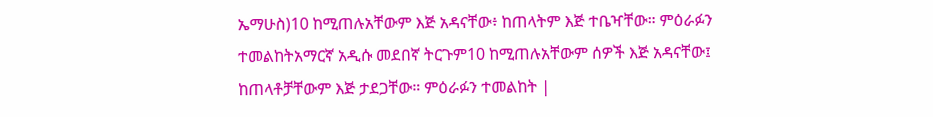ኤማሁስ)10 ከሚጠሉአቸውም እጅ አዳናቸው፥ ከጠላትም እጅ ተቤዣቸው። ምዕራፉን ተመልከትአማርኛ አዲሱ መደበኛ ትርጉም10 ከሚጠሉአቸውም ሰዎች እጅ አዳናቸው፤ ከጠላቶቻቸውም እጅ ታደጋቸው። ምዕራፉን ተመልከት |